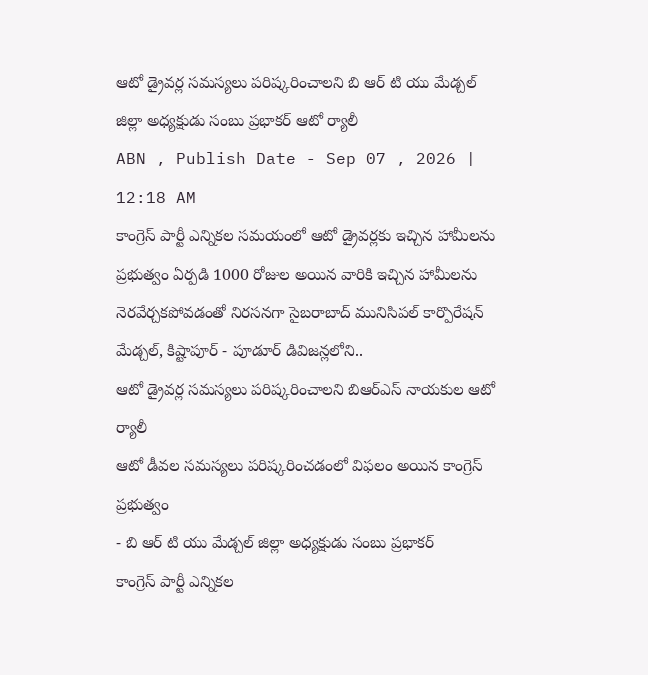ఆటో డ్రైవర్ల సమస్యలు పరిష్కరించాలని బి ఆర్ టి యు మేడ్చల్ జిల్లా అధ్యక్షుడు సంబు ప్రభాకర్ ఆటో ర్యాలీ
ABN , Publish Date - Sep 07 , 2026 | 12:18 AM
కాంగ్రెస్ పార్టీ ఎన్నికల సమయంలో ఆటో డ్రైవర్లకు ఇచ్చిన హామీలను ప్రభుత్వం ఏర్పడి 1000 రోజుల అయిన వారికి ఇచ్చిన హామీలను నెరవేర్చకపోవడంతో నిరసనగా సైబరాబాద్ మునిసిపల్ కార్పొరేషన్ మేడ్చల్, కిష్టాపూర్ - పూడూర్ డివిజన్లలోని..
ఆటో డ్రైవర్ల సమస్యలు పరిష్కరించాలని బిఆర్ఎస్ నాయకుల ఆటో ర్యాలీ
ఆటో డీవల సమస్యలు పరిష్కరించడంలో విఫలం అయిన కాంగ్రెస్ ప్రభుత్వం
- బి ఆర్ టి యు మేడ్చల్ జిల్లా అధ్యక్షుడు సంబు ప్రభాకర్
కాంగ్రెస్ పార్టీ ఎన్నికల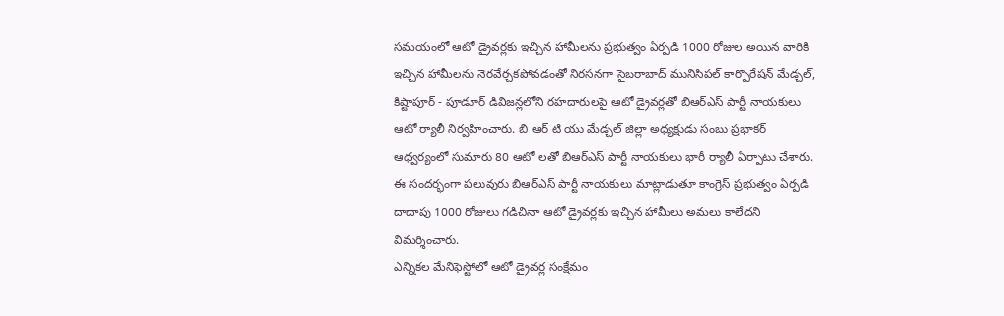సమయంలో ఆటో డ్రైవర్లకు ఇచ్చిన హామీలను ప్రభుత్వం ఏర్పడి 1000 రోజుల అయిన వారికి ఇచ్చిన హామీలను నెరవేర్చకపోవడంతో నిరసనగా సైబరాబాద్ మునిసిపల్ కార్పొరేషన్ మేడ్చల్, కిష్టాపూర్ - పూడూర్ డివిజన్లలోని రహదారులపై ఆటో డ్రైవర్లతో బిఆర్ఎస్ పార్టీ నాయకులు ఆటో ర్యాలీ నిర్వహించారు. బి ఆర్ టి యు మేడ్చల్ జిల్లా అధ్యక్షుడు సంబు ప్రభాకర్ ఆధ్వర్యంలో సుమారు 80 ఆటో లతో బిఆర్ఎస్ పార్టీ నాయకులు భారీ ర్యాలీ ఏర్పాటు చేశారు. ఈ సందర్భంగా పలువురు బిఆర్ఎస్ పార్టీ నాయకులు మాట్లాడుతూ కాంగ్రెస్ ప్రభుత్వం ఏర్పడి దాదాపు 1000 రోజులు గడిచినా ఆటో డ్రైవర్లకు ఇచ్చిన హామీలు అమలు కాలేదని విమర్శించారు.
ఎన్నికల మేనిఫెస్టోలో ఆటో డ్రైవర్ల సంక్షేమం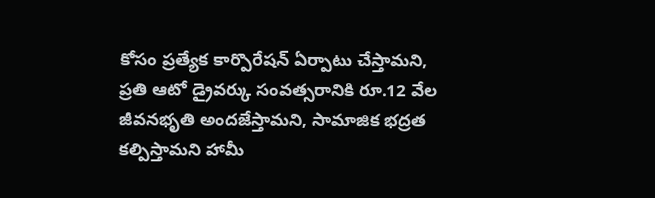కోసం ప్రత్యేక కార్పొరేషన్ ఏర్పాటు చేస్తామని, ప్రతి ఆటో డ్రైవర్కు సంవత్సరానికి రూ.12 వేల జీవనభృతి అందజేస్తామని, సామాజిక భద్రత కల్పిస్తామని హామీ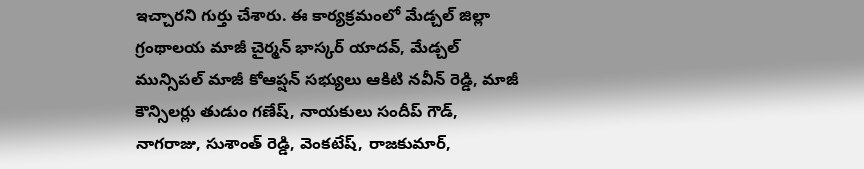ఇచ్చారని గుర్తు చేశారు. ఈ కార్యక్రమంలో మేడ్చల్ జిల్లా గ్రంథాలయ మాజీ చైర్మన్ భాస్కర్ యాదవ్, మేడ్చల్ మున్సిపల్ మాజీ కోఆప్షన్ సభ్యులు ఆకిటి నవీన్ రెడ్డి, మాజీ కౌన్సిలర్లు తుడుం గణేష్, నాయకులు సందీప్ గౌడ్, నాగరాజు, సుశాంత్ రెడ్డి, వెంకటేష్, రాజకుమార్,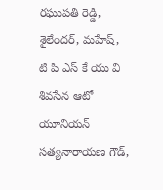రఘుపతి రెడ్డి, శైలేందర్, మహేష్, టి పి ఎస్ కే యు వి శివసేన ఆటో యూనియన్ సత్యనారాయణ గౌడ్,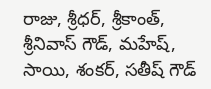రాజు, శ్రీధర్, శ్రీకాంత్, శ్రీనివాస్ గౌడ్, మహేష్, సాయి, శంకర్, సతీష్ గౌడ్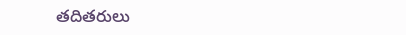తదితరులు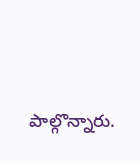పాల్గొన్నారు.